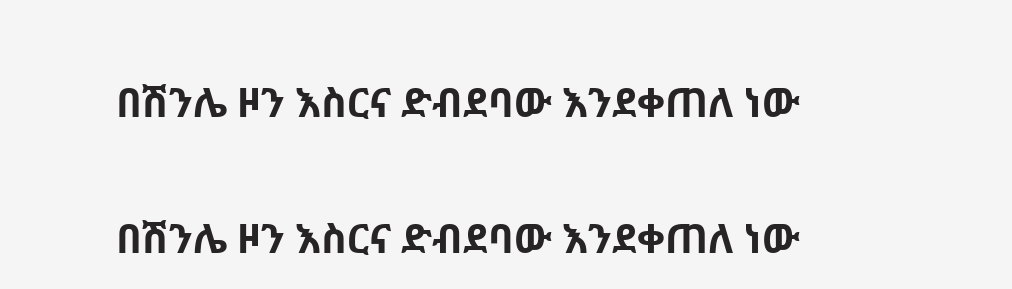በሽንሌ ዞን እስርና ድብደባው እንደቀጠለ ነው

በሽንሌ ዞን እስርና ድብደባው እንደቀጠለ ነው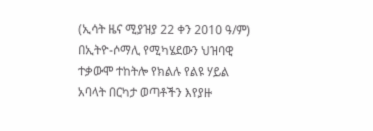(ኢሳት ዜና ሚያዝያ 22 ቀን 2010 ዓ/ም) በኢትዮ-ሶማሊ የሚካሄደውን ህዝባዊ ተቃውሞ ተከትሎ የክልሉ የልዩ ሃይል አባላት በርካታ ወጣቶችን እየያዙ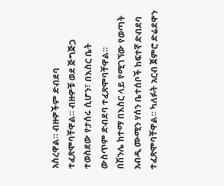አስረዋል። ብዙዎችም ድብደባ ተፈጽሞባቸዋል። ብዙዎቹ ወደ ጅግጅጋ ተወስደው የታሰሩ ሲሆን፣ በእስር ቤት ውስጥም ድብደባ ተፈጽሞባቸዋል።
በሽንሌ ከተማ በእስር ላይ የሚገኘው የወጣት አብዲ ሙሚን ሃሰን ቤተሰቦች ከፍተኛ ድብደባ ተፈጽሞባቸዋል። ካለፉት አርብ ጀምሮ ድሬደዋን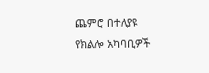ጨምሮ በተለያዩ የክልሎ አካባቢዎች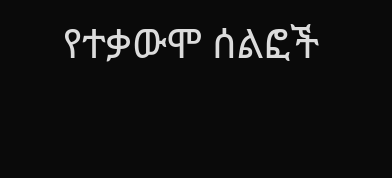የተቃውሞ ሰልፎች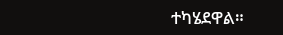ተካሄደዋል።